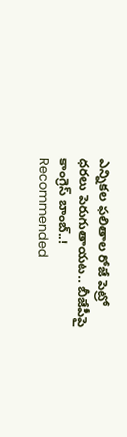ఎన్నికల ఫలితాల రోజే పెట్రో ధరలు పెరుగుతాయట.. బీజేపీపై కాంగ్రెస్ బాంబ్..!
Recommended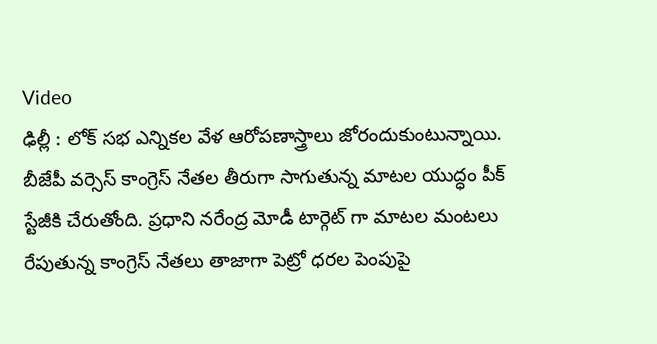Video
ఢిల్లీ : లోక్ సభ ఎన్నికల వేళ ఆరోపణాస్త్రాలు జోరందుకుంటున్నాయి. బీజేపీ వర్సెస్ కాంగ్రెస్ నేతల తీరుగా సాగుతున్న మాటల యుద్ధం పీక్ స్టేజీకి చేరుతోంది. ప్రధాని నరేంద్ర మోడీ టార్గెట్ గా మాటల మంటలు రేపుతున్న కాంగ్రెస్ నేతలు తాజాగా పెట్రో ధరల పెంపుపై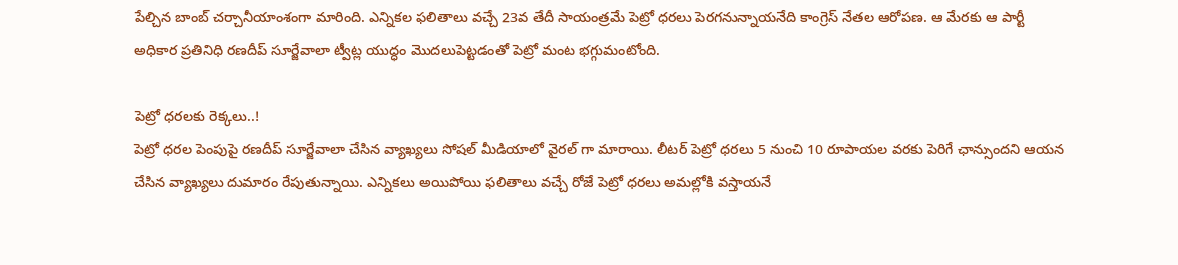పేల్చిన బాంబ్ చర్చానీయాంశంగా మారింది. ఎన్నికల ఫలితాలు వచ్చే 23వ తేదీ సాయంత్రమే పెట్రో ధరలు పెరగనున్నాయనేది కాంగ్రెస్ నేతల ఆరోపణ. ఆ మేరకు ఆ పార్టీ అధికార ప్రతినిధి రణదీప్ సూర్జేవాలా ట్వీట్ల యుద్ధం మొదలుపెట్టడంతో పెట్రో మంట భగ్గుమంటోంది.

పెట్రో ధరలకు రెక్కలు..!
పెట్రో ధరల పెంపుపై రణదీప్ సూర్జేవాలా చేసిన వ్యాఖ్యలు సోషల్ మీడియాలో వైరల్ గా మారాయి. లీటర్ పెట్రో ధరలు 5 నుంచి 10 రూపాయల వరకు పెరిగే ఛాన్సుందని ఆయన చేసిన వ్యాఖ్యలు దుమారం రేపుతున్నాయి. ఎన్నికలు అయిపోయి ఫలితాలు వచ్చే రోజే పెట్రో ధరలు అమల్లోకి వస్తాయనే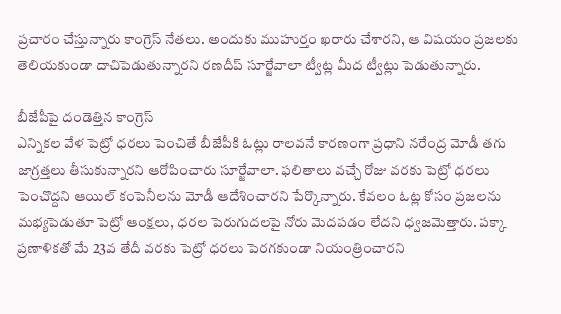ప్రచారం చేస్తున్నారు కాంగ్రెస్ నేతలు. అందుకు ముహుర్తం ఖరారు చేశారని, ఆ విషయం ప్రజలకు తెలియకుండా దాచిపెడుతున్నారని రణదీప్ సూర్జేవాలా ట్వీట్ల మీద ట్వీట్లు పెడుతున్నారు.

బీజేపీపై దండెత్తిన కాంగ్రెస్
ఎన్నికల వేళ పెట్రో ధరలు పెంచితే బీజేపీకి ఓట్లు రాలవనే కారణంగా ప్రధాని నరేంద్ర మోడీ తగు జాగ్రత్తలు తీసుకున్నారని ఆరోపించారు సూర్జేవాలా. ఫలితాలు వచ్చే రోజు వరకు పెట్రో ధరలు పెంచొద్దని ఆయిల్ కంపెనీలను మోడీ ఆదేశించారని పేర్కొన్నారు. కేవలం ఓట్ల కోసం ప్రజలను మభ్యపెడుతూ పెట్రో ఆంక్షలు, ధరల పెరుగుదలపై నోరు మెదపడం లేదని ధ్వజమెత్తారు. పక్కా ప్రణాళికతో మే 23వ తేదీ వరకు పెట్రో ధరలు పెరగకుండా నియంత్రించారని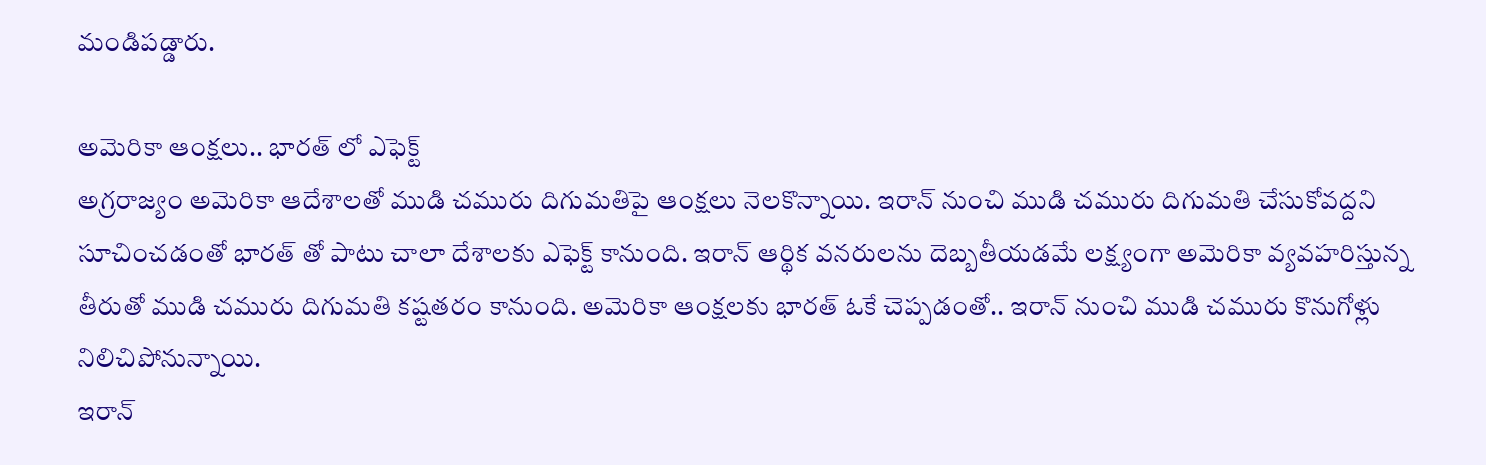మండిపడ్డారు.

అమెరికా ఆంక్షలు.. భారత్ లో ఎఫెక్ట్
అగ్రరాజ్యం అమెరికా ఆదేశాలతో ముడి చమురు దిగుమతిపై ఆంక్షలు నెలకొన్నాయి. ఇరాన్ నుంచి ముడి చమురు దిగుమతి చేసుకోవద్దని సూచించడంతో భారత్ తో పాటు చాలా దేశాలకు ఎఫెక్ట్ కానుంది. ఇరాన్ ఆర్థిక వనరులను దెబ్బతీయడమే లక్ష్యంగా అమెరికా వ్యవహరిస్తున్న తీరుతో ముడి చమురు దిగుమతి కష్టతరం కానుంది. అమెరికా ఆంక్షలకు భారత్ ఓకే చెప్పడంతో.. ఇరాన్ నుంచి ముడి చమురు కొనుగోళ్లు నిలిచిపోనున్నాయి.
ఇరాన్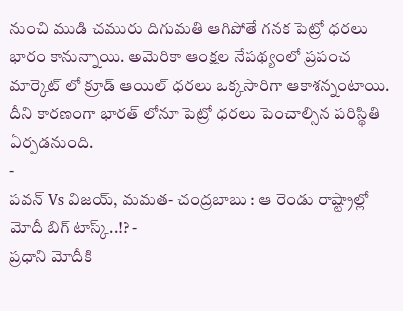నుంచి ముడి చమురు దిగుమతి ఆగిపోతే గనక పెట్రో ధరలు భారం కానున్నాయి. అమెరికా ఆంక్షల నేపథ్యంలో ప్రపంచ మార్కెట్ లో క్రూడ్ ఆయిల్ ధరలు ఒక్కసారిగా ఆకాశన్నంటాయి. దీని కారణంగా భారత్ లోనూ పెట్రో ధరలు పెంచాల్సిన పరిస్థితి ఏర్పడనుంది.
-
పవన్ Vs విజయ్, మమత- చంద్రబాబు : ఆ రెండు రాష్ట్రాల్లో మోదీ బిగ్ టాస్క్..!? -
ప్రధాని మోదీకి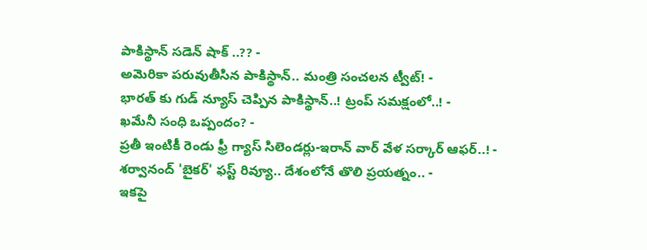పాకిస్థాన్ సడెన్ షాక్ ..?? -
అమెరికా పరువుతీసిన పాకిస్థాన్.. మంత్రి సంచలన ట్వీట్! -
భారత్ కు గుడ్ న్యూస్ చెప్పిన పాకిస్థాన్..! ట్రంప్ సమక్షంలో..! -
ఖమేనీ సంధి ఒప్పందం? -
ప్రతీ ఇంటికీ రెండు ఫ్రీ గ్యాస్ సిలెండర్లు-ఇరాన్ వార్ వేళ సర్కార్ ఆఫర్..! -
శర్వానంద్ 'బైకర్' ఫస్ట్ రివ్యూ.. దేశంలోనే తొలి ప్రయత్నం.. -
ఇకపై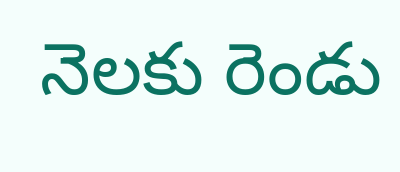నెలకు రెండు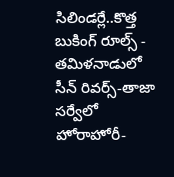సిలిండర్లే..కొత్త బుకింగ్ రూల్స్ -
తమిళనాడులో సీన్ రివర్స్-తాజా సర్వేలో హోరాహోరీ-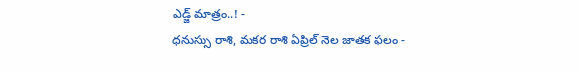ఎడ్జ్ మాత్రం..! -
ధనుస్సు రాశి, మకర రాశి ఏప్రిల్ నెల జాతక ఫలం -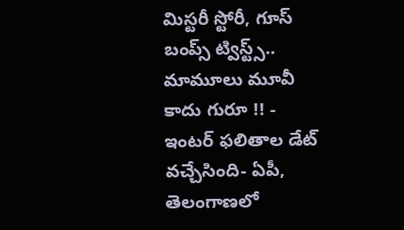మిస్టరీ స్టోరీ, గూస్ బంప్స్ ట్విస్ట్స్.. మామూలు మూవీ కాదు గురూ !! -
ఇంటర్ ఫలితాల డేట్ వచ్చేసింది- ఏపీ, తెలంగాణలో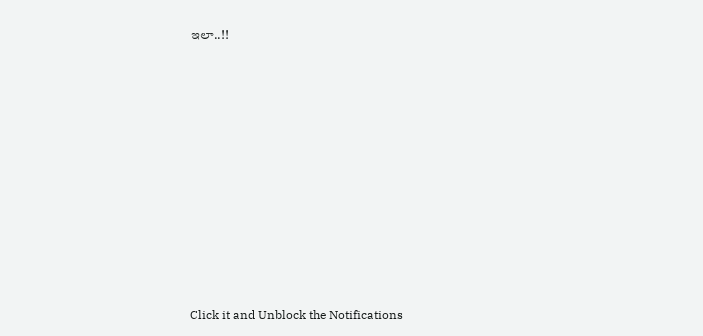ఇలా..!!












Click it and Unblock the Notifications